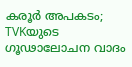കരൂർ അപകടം; TVKയുടെ ഗൂഢാലോചന വാദം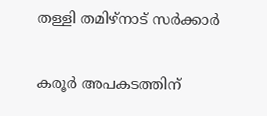തള്ളി തമിഴ്നാട് സർക്കാർ

കരൂർ അപകടത്തിന്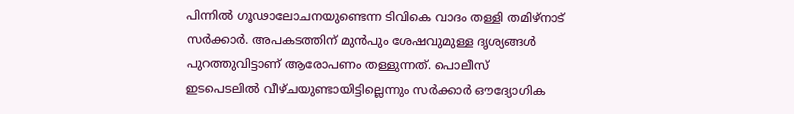പിന്നിൽ ഗൂഢാലോചനയുണ്ടെന്ന ടിവികെ വാദം തള്ളി തമിഴ്നാട് സർക്കാർ. അപകടത്തിന് മുൻപും ശേഷവുമുള്ള ദൃശ്യങ്ങൾ പുറത്തുവിട്ടാണ് ആരോപണം തള്ളുന്നത്. പൊലീസ് ഇടപെടലിൽ വീഴ്ചയുണ്ടായിട്ടില്ലെന്നും സർക്കാർ ഔദ്യോഗിക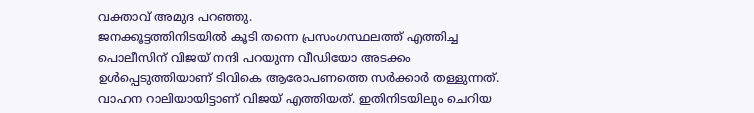വക്താവ് അമുദ പറഞ്ഞു.
ജനക്കൂട്ടത്തിനിടയിൽ കൂടി തന്നെ പ്രസംഗസ്ഥലത്ത് എത്തിച്ച പൊലീസിന് വിജയ് നന്ദി പറയുന്ന വീഡിയോ അടക്കം ഉൾപ്പെടുത്തിയാണ് ടിവികെ ആരോപണത്തെ സർക്കാർ തള്ളുന്നത്. വാഹന റാലിയായിട്ടാണ് വിജയ് എത്തിയത്. ഇതിനിടയിലും ചെറിയ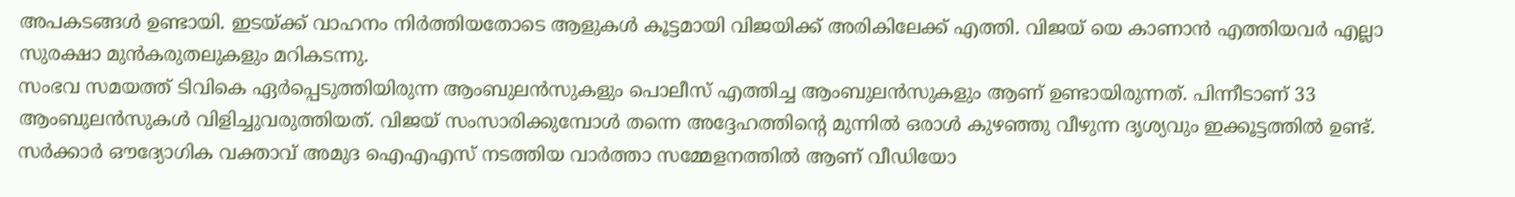അപകടങ്ങൾ ഉണ്ടായി. ഇടയ്ക്ക് വാഹനം നിർത്തിയതോടെ ആളുകൾ കൂട്ടമായി വിജയിക്ക് അരികിലേക്ക് എത്തി. വിജയ് യെ കാണാൻ എത്തിയവർ എല്ലാ സുരക്ഷാ മുൻകരുതലുകളും മറികടന്നു.
സംഭവ സമയത്ത് ടിവികെ ഏർപ്പെടുത്തിയിരുന്ന ആംബുലൻസുകളും പൊലീസ് എത്തിച്ച ആംബുലൻസുകളും ആണ് ഉണ്ടായിരുന്നത്. പിന്നീടാണ് 33 ആംബുലൻസുകൾ വിളിച്ചുവരുത്തിയത്. വിജയ് സംസാരിക്കുമ്പോൾ തന്നെ അദ്ദേഹത്തിന്റെ മുന്നിൽ ഒരാൾ കുഴഞ്ഞു വീഴുന്ന ദൃശ്യവും ഇക്കൂട്ടത്തിൽ ഉണ്ട്. സർക്കാർ ഔദ്യോഗിക വക്താവ് അമുദ ഐഎഎസ് നടത്തിയ വാർത്താ സമ്മേളനത്തിൽ ആണ് വീഡിയോ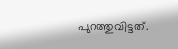പുറത്തുവിട്ടത്.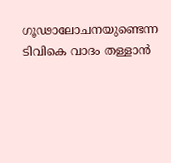ഗൂഢാലോചനയുണ്ടെന്ന ടിവികെ വാദം തള്ളാൻ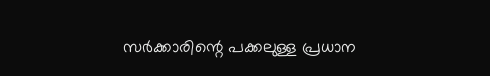സർക്കാരിന്റെ പക്കലുള്ള പ്രധാന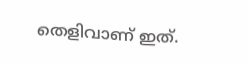തെളിവാണ് ഇത്.